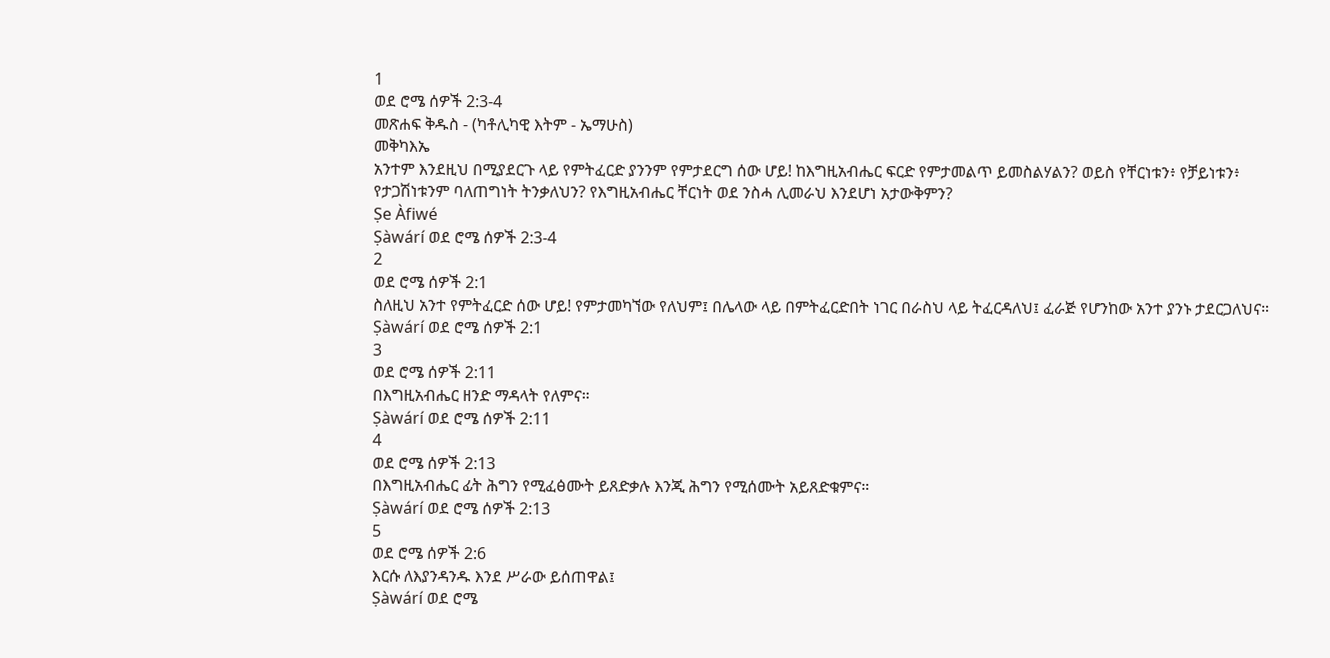1
ወደ ሮሜ ሰዎች 2:3-4
መጽሐፍ ቅዱስ - (ካቶሊካዊ እትም - ኤማሁስ)
መቅካእኤ
አንተም እንደዚህ በሚያደርጉ ላይ የምትፈርድ ያንንም የምታደርግ ሰው ሆይ! ከእግዚአብሔር ፍርድ የምታመልጥ ይመስልሃልን? ወይስ የቸርነቱን፥ የቻይነቱን፥ የታጋሽነቱንም ባለጠግነት ትንቃለህን? የእግዚአብሔር ቸርነት ወደ ንስሓ ሊመራህ እንደሆነ አታውቅምን?
Ṣe Àfiwé
Ṣàwárí ወደ ሮሜ ሰዎች 2:3-4
2
ወደ ሮሜ ሰዎች 2:1
ስለዚህ አንተ የምትፈርድ ሰው ሆይ! የምታመካኘው የለህም፤ በሌላው ላይ በምትፈርድበት ነገር በራስህ ላይ ትፈርዳለህ፤ ፈራጅ የሆንከው አንተ ያንኑ ታደርጋለህና።
Ṣàwárí ወደ ሮሜ ሰዎች 2:1
3
ወደ ሮሜ ሰዎች 2:11
በእግዚአብሔር ዘንድ ማዳላት የለምና።
Ṣàwárí ወደ ሮሜ ሰዎች 2:11
4
ወደ ሮሜ ሰዎች 2:13
በእግዚአብሔር ፊት ሕግን የሚፈፅሙት ይጸድቃሉ እንጂ ሕግን የሚሰሙት አይጸድቁምና።
Ṣàwárí ወደ ሮሜ ሰዎች 2:13
5
ወደ ሮሜ ሰዎች 2:6
እርሱ ለእያንዳንዱ እንደ ሥራው ይሰጠዋል፤
Ṣàwárí ወደ ሮሜ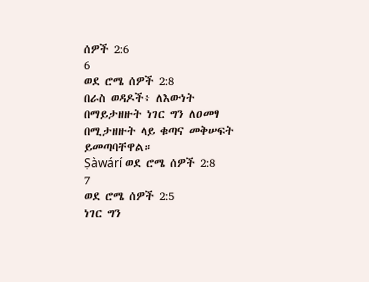ሰዎች 2:6
6
ወደ ሮሜ ሰዎች 2:8
በራስ ወዳዶች፥ ለእውነት በማይታዘዙት ነገር ግን ለዐመፃ በሚታዘዙት ላይ ቁጣና መቅሠፍት ይመጣባቸዋል።
Ṣàwárí ወደ ሮሜ ሰዎች 2:8
7
ወደ ሮሜ ሰዎች 2:5
ነገር ግን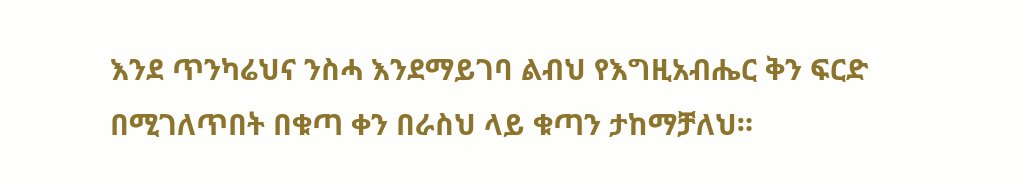እንደ ጥንካሬህና ንስሓ እንደማይገባ ልብህ የእግዚአብሔር ቅን ፍርድ በሚገለጥበት በቁጣ ቀን በራስህ ላይ ቁጣን ታከማቻለህ።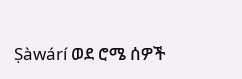Ṣàwárí ወደ ሮሜ ሰዎች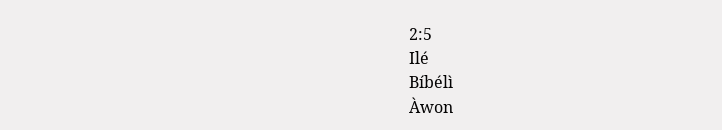2:5
Ilé
Bíbélì
Àwon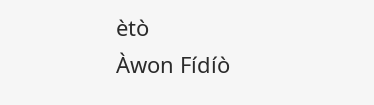ètò
Àwon Fídíò